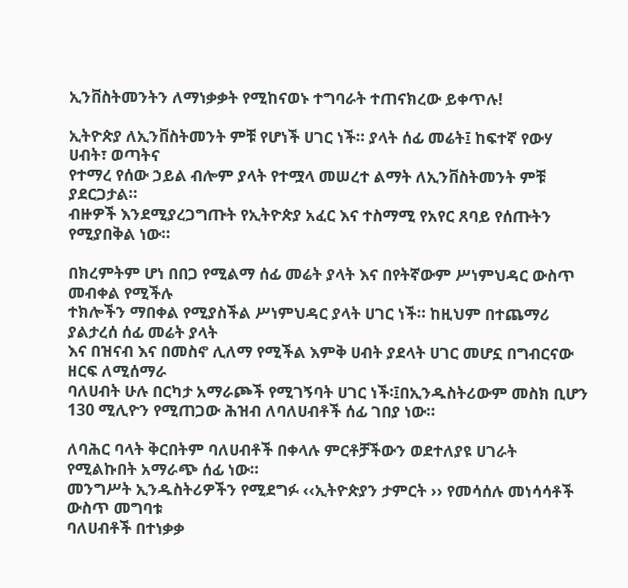ኢንቨስትመንትን ለማነቃቃት የሚከናወኑ ተግባራት ተጠናክረው ይቀጥሉ!

ኢትዮጵያ ለኢንቨስትመንት ምቹ የሆነች ሀገር ነች። ያላት ሰፊ መሬት፤ ከፍተኛ የውሃ ሀብት፣ ወጣትና
የተማረ የሰው ኃይል ብሎም ያላት የተሟላ መሠረተ ልማት ለኢንቨስትመንት ምቹ ያደርጋታል።
ብዙዎች እንደሚያረጋግጡት የኢትዮጵያ አፈር እና ተስማሚ የአየር ጸባይ የሰጡትን የሚያበቅል ነው።

በክረምትም ሆነ በበጋ የሚልማ ሰፊ መሬት ያላት እና በየትኛውም ሥነምህዳር ውስጥ መብቀል የሚችሉ
ተክሎችን ማበቀል የሚያስችል ሥነምህዳር ያላት ሀገር ነች። ከዚህም በተጨማሪ ያልታረሰ ሰፊ መሬት ያላት
እና በዝናብ እና በመስኖ ሊለማ የሚችል እምቅ ሀብት ያደላት ሀገር መሆኗ በግብርናው ዘርፍ ለሚሰማራ
ባለሀብት ሁሉ በርካታ አማራጮች የሚገኝባት ሀገር ነች፡፤በኢንዱስትሪውም መስክ ቢሆን 130 ሚሊዮን የሚጠጋው ሕዝብ ለባለሀብቶች ሰፊ ገበያ ነው።

ለባሕር ባላት ቅርበትም ባለሀብቶች በቀላሉ ምርቶቻችውን ወደተለያዩ ሀገራት የሚልኩበት አማራጭ ሰፊ ነው።
መንግሥት ኢንዱስትሪዎችን የሚደግፉ ‹‹ኢትዮጵያን ታምርት ›› የመሳሰሉ መነሳሳቶች ውስጥ መግባቱ
ባለሀብቶች በተነቃቃ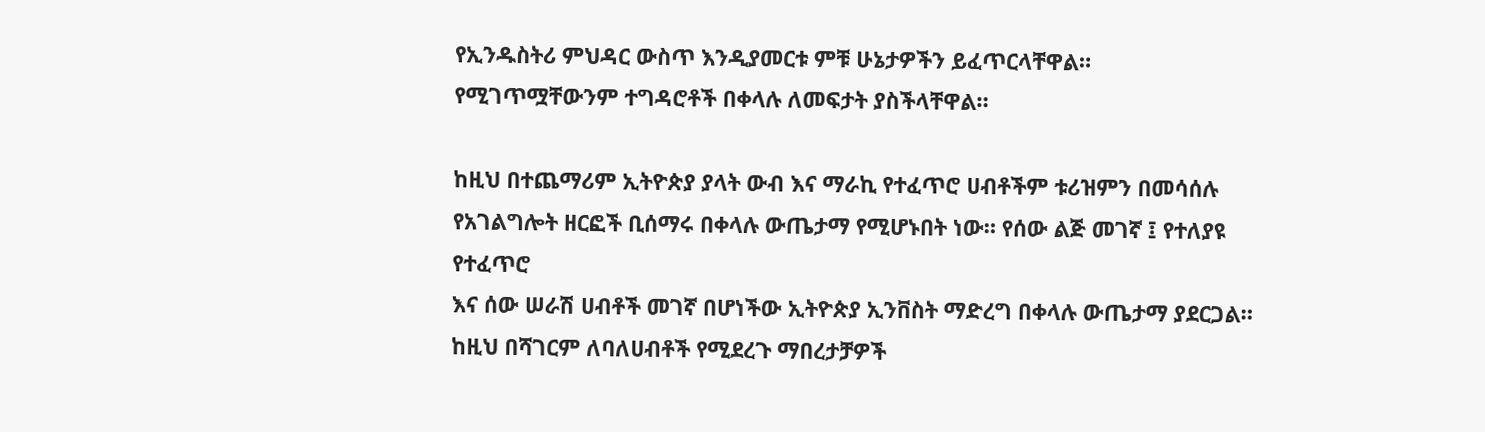የኢንዱስትሪ ምህዳር ውስጥ እንዲያመርቱ ምቹ ሁኔታዎችን ይፈጥርላቸዋል።
የሚገጥሟቸውንም ተግዳሮቶች በቀላሉ ለመፍታት ያስችላቸዋል።

ከዚህ በተጨማሪም ኢትዮጵያ ያላት ውብ እና ማራኪ የተፈጥሮ ሀብቶችም ቱሪዝምን በመሳሰሉ
የአገልግሎት ዘርፎች ቢሰማሩ በቀላሉ ውጤታማ የሚሆኑበት ነው። የሰው ልጅ መገኛ ፤ የተለያዩ የተፈጥሮ
እና ሰው ሠራሽ ሀብቶች መገኛ በሆነችው ኢትዮጵያ ኢንቨስት ማድረግ በቀላሉ ውጤታማ ያደርጋል።
ከዚህ በሻገርም ለባለሀብቶች የሚደረጉ ማበረታቻዎች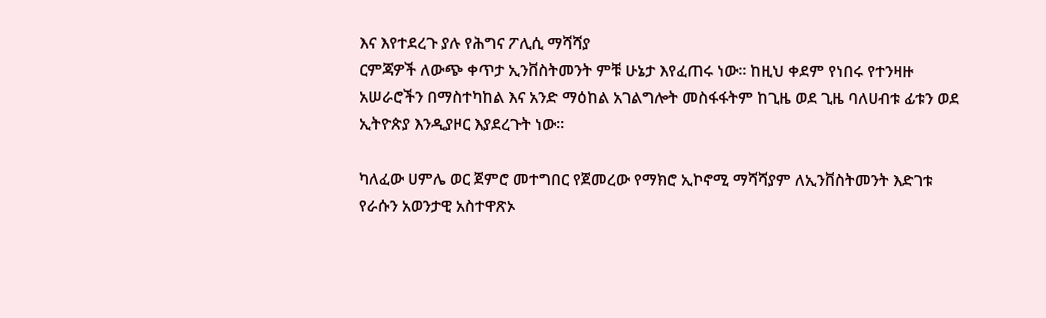እና እየተደረጉ ያሉ የሕግና ፖሊሲ ማሻሻያ
ርምጃዎች ለውጭ ቀጥታ ኢንቨስትመንት ምቹ ሁኔታ እየፈጠሩ ነው። ከዚህ ቀደም የነበሩ የተንዛዙ
አሠራሮችን በማስተካከል እና አንድ ማዕከል አገልግሎት መስፋፋትም ከጊዜ ወደ ጊዜ ባለሀብቱ ፊቱን ወደ
ኢትዮጵያ እንዲያዞር እያደረጉት ነው።

ካለፈው ሀምሌ ወር ጀምሮ መተግበር የጀመረው የማክሮ ኢኮኖሚ ማሻሻያም ለኢንቨስትመንት እድገቱ
የራሱን አወንታዊ አስተዋጽኦ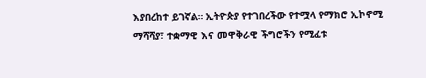እያበረከተ ይገኛል። ኢትዮጵያ የተገበረችው የተሟላ የማክሮ ኢኮኖሚ
ማሻሻያ፣ ተቋማዊ እና መዋቅራዊ ችግሮችን የሚፈቱ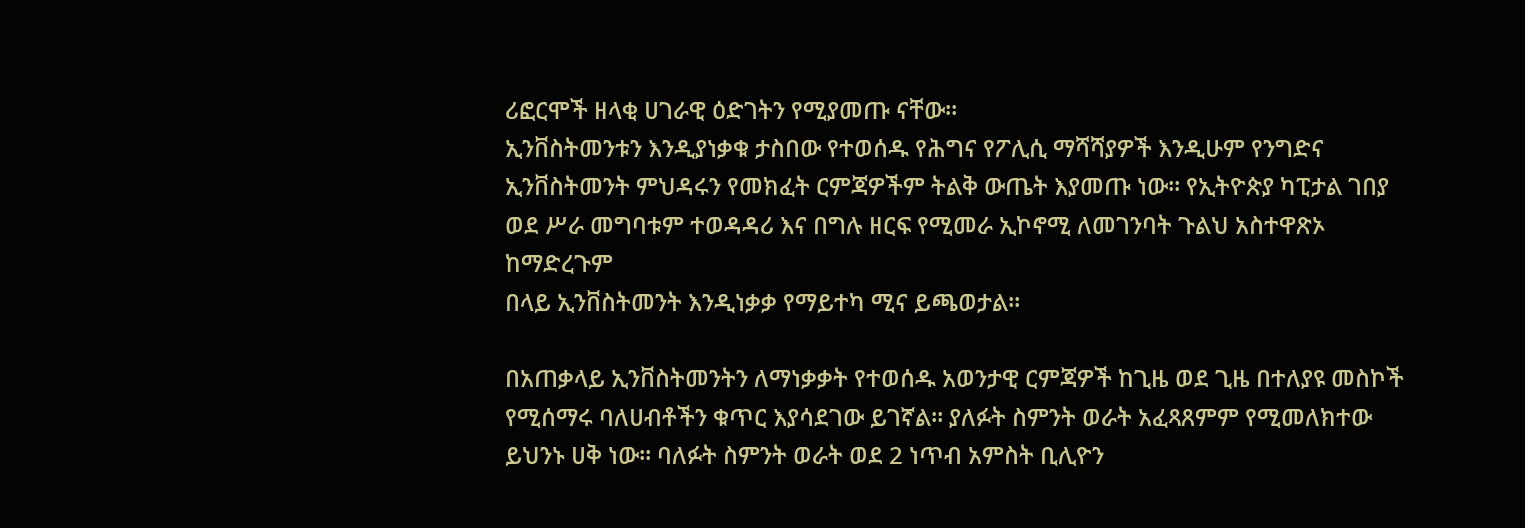ሪፎርሞች ዘላቂ ሀገራዊ ዕድገትን የሚያመጡ ናቸው።
ኢንቨስትመንቱን እንዲያነቃቁ ታስበው የተወሰዱ የሕግና የፖሊሲ ማሻሻያዎች እንዲሁም የንግድና
ኢንቨስትመንት ምህዳሩን የመክፈት ርምጃዎችም ትልቅ ውጤት እያመጡ ነው። የኢትዮጵያ ካፒታል ገበያ
ወደ ሥራ መግባቱም ተወዳዳሪ እና በግሉ ዘርፍ የሚመራ ኢኮኖሚ ለመገንባት ጉልህ አስተዋጽኦ ከማድረጉም
በላይ ኢንቨስትመንት እንዲነቃቃ የማይተካ ሚና ይጫወታል።

በአጠቃላይ ኢንቨስትመንትን ለማነቃቃት የተወሰዱ አወንታዊ ርምጃዎች ከጊዜ ወደ ጊዜ በተለያዩ መስኮች
የሚሰማሩ ባለሀብቶችን ቁጥር እያሳደገው ይገኛል። ያለፉት ስምንት ወራት አፈጻጸምም የሚመለክተው
ይህንኑ ሀቅ ነው። ባለፉት ስምንት ወራት ወደ 2 ነጥብ አምስት ቢሊዮን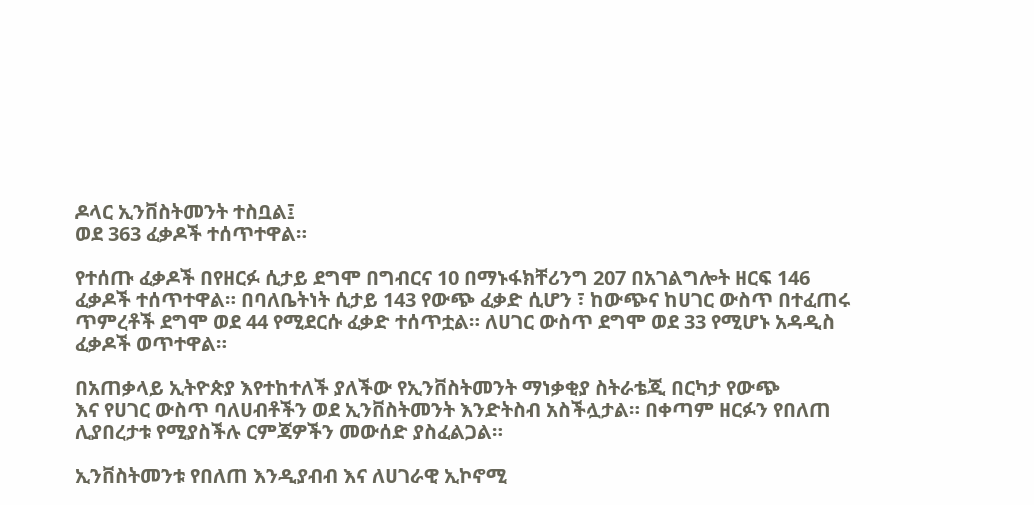ዶላር ኢንቨስትመንት ተስቧል፤
ወደ 363 ፈቃዶች ተሰጥተዋል።

የተሰጡ ፈቃዶች በየዘርፉ ሲታይ ደግሞ በግብርና 10 በማኑፋክቸሪንግ 207 በአገልግሎት ዘርፍ 146
ፈቃዶች ተሰጥተዋል። በባለቤትነት ሲታይ 143 የውጭ ፈቃድ ሲሆን ፣ ከውጭና ከሀገር ውስጥ በተፈጠሩ
ጥምረቶች ደግሞ ወደ 44 የሚደርሱ ፈቃድ ተሰጥቷል። ለሀገር ውስጥ ደግሞ ወደ 33 የሚሆኑ አዳዲስ
ፈቃዶች ወጥተዋል።

በአጠቃላይ ኢትዮጵያ እየተከተለች ያለችው የኢንቨስትመንት ማነቃቂያ ስትራቴጂ በርካታ የውጭ
እና የሀገር ውስጥ ባለሀብቶችን ወደ ኢንቨስትመንት እንድትስብ አስችሏታል። በቀጣም ዘርፉን የበለጠ
ሊያበረታቱ የሚያስችሉ ርምጃዎችን መውሰድ ያስፈልጋል።

ኢንቨስትመንቱ የበለጠ እንዲያብብ እና ለሀገራዊ ኢኮኖሚ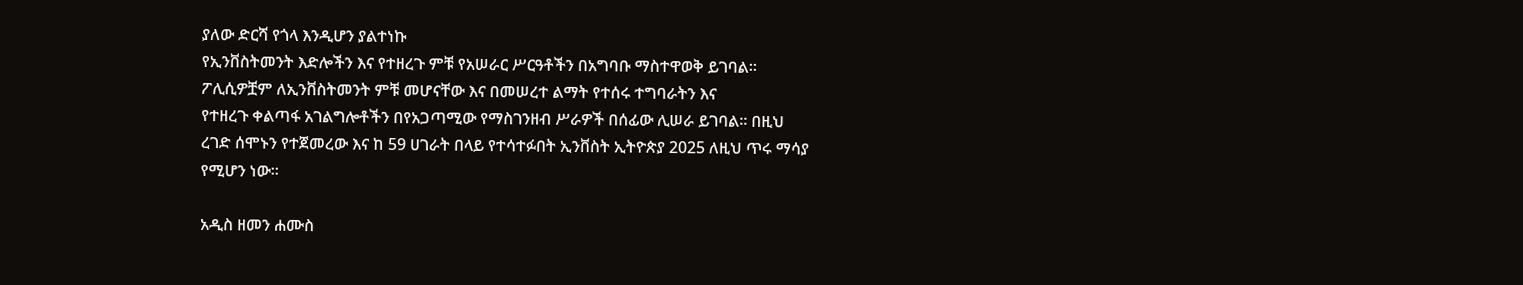ያለው ድርሻ የጎላ እንዲሆን ያልተነኩ
የኢንቨስትመንት እድሎችን እና የተዘረጉ ምቹ የአሠራር ሥርዓቶችን በአግባቡ ማስተዋወቅ ይገባል።
ፖሊሲዎቿም ለኢንቨስትመንት ምቹ መሆናቸው እና በመሠረተ ልማት የተሰሩ ተግባራትን እና
የተዘረጉ ቀልጣፋ አገልግሎቶችን በየአጋጣሚው የማስገንዘብ ሥራዎች በሰፊው ሊሠራ ይገባል። በዚህ
ረገድ ሰሞኑን የተጀመረው እና ከ 59 ሀገራት በላይ የተሳተፉበት ኢንቨስት ኢትዮጵያ 2025 ለዚህ ጥሩ ማሳያ
የሚሆን ነው።

አዲስ ዘመን ሐሙስ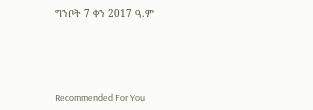ግንቦት 7 ቀን 2017 ዓ.ም





Recommended For You